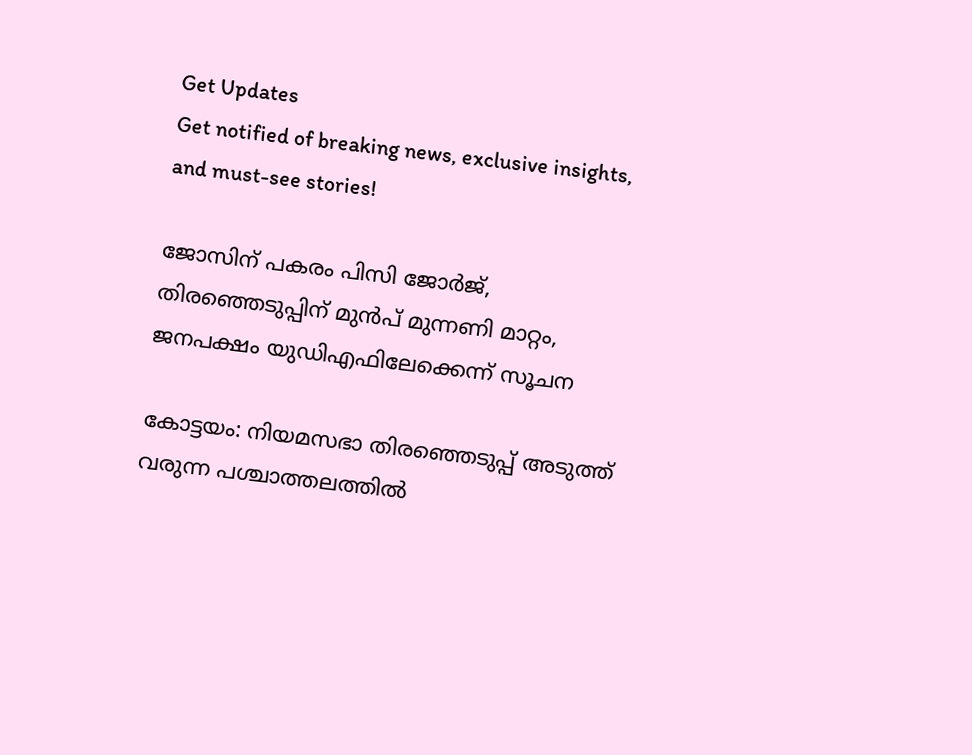Get Updates
Get notified of breaking news, exclusive insights, and must-see stories!

ജോസിന് പകരം പിസി ജോർജ്, തിരഞ്ഞെടുപ്പിന് മുൻപ് മുന്നണി മാറ്റം, ജനപക്ഷം യുഡിഎഫിലേക്കെന്ന് സൂചന

കോട്ടയം: നിയമസഭാ തിരഞ്ഞെടുപ്പ് അടുത്ത് വരുന്ന പശ്ചാത്തലത്തില്‍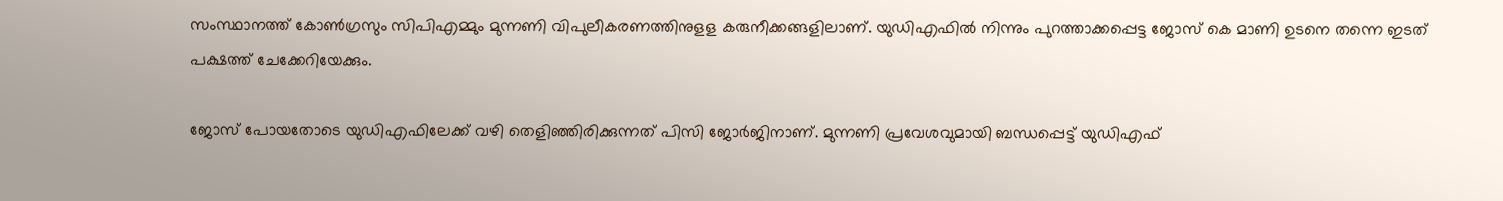സംസ്ഥാനത്ത് കോണ്‍ഗ്രസും സിപിഎമ്മും മുന്നണി വിപുലീകരണത്തിനുളള കരുനീക്കങ്ങളിലാണ്. യുഡിഎഫില്‍ നിന്നും പുറത്താക്കപ്പെട്ട ജോസ് കെ മാണി ഉടനെ തന്നെ ഇടത് പക്ഷത്ത് ചേക്കേറിയേക്കും.

ജോസ് പോയതോടെ യുഡിഎഫിലേക്ക് വഴി തെളിഞ്ഞിരിക്കുന്നത് പിസി ജോര്‍ജിനാണ്. മുന്നണി പ്രവേശവുമായി ബന്ധപ്പെട്ട് യുഡിഎഫ്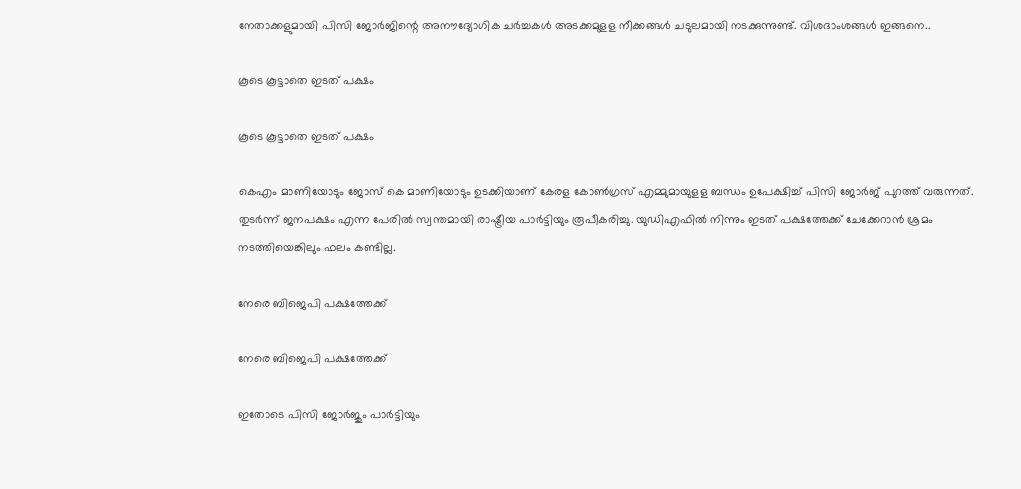നേതാക്കളുമായി പിസി ജോര്‍ജിന്റെ അനൗദ്യോഗിക ചര്‍ച്ചകള്‍ അടക്കമുളള നീക്കങ്ങള്‍ ചടുലമായി നടക്കുന്നുണ്ട്. വിശദാംശങ്ങള്‍ ഇങ്ങനെ..

കൂടെ കൂട്ടാതെ ഇടത് പക്ഷം

കൂടെ കൂട്ടാതെ ഇടത് പക്ഷം

കെഎം മാണിയോടും ജോസ് കെ മാണിയോടും ഉടക്കിയാണ് കേരള കോണ്‍ഗ്രസ് എമ്മുമായുളള ബന്ധം ഉപേക്ഷിച്ച് പിസി ജോര്‍ജ് പുറത്ത് വരുന്നത്. തുടര്‍ന്ന് ജനപക്ഷം എന്ന പേരില്‍ സ്വന്തമായി രാഷ്ട്രീയ പാര്‍ട്ടിയും രൂപീകരിച്ചു. യുഡിഎഫില്‍ നിന്നും ഇടത് പക്ഷത്തേക്ക് ചേക്കേറാന്‍ ശ്രമം നടത്തിയെങ്കിലും ഫലം കണ്ടില്ല.

നേരെ ബിജെപി പക്ഷത്തേക്ക്

നേരെ ബിജെപി പക്ഷത്തേക്ക്

ഇതോടെ പിസി ജോര്‍ജും പാര്‍ട്ടിയും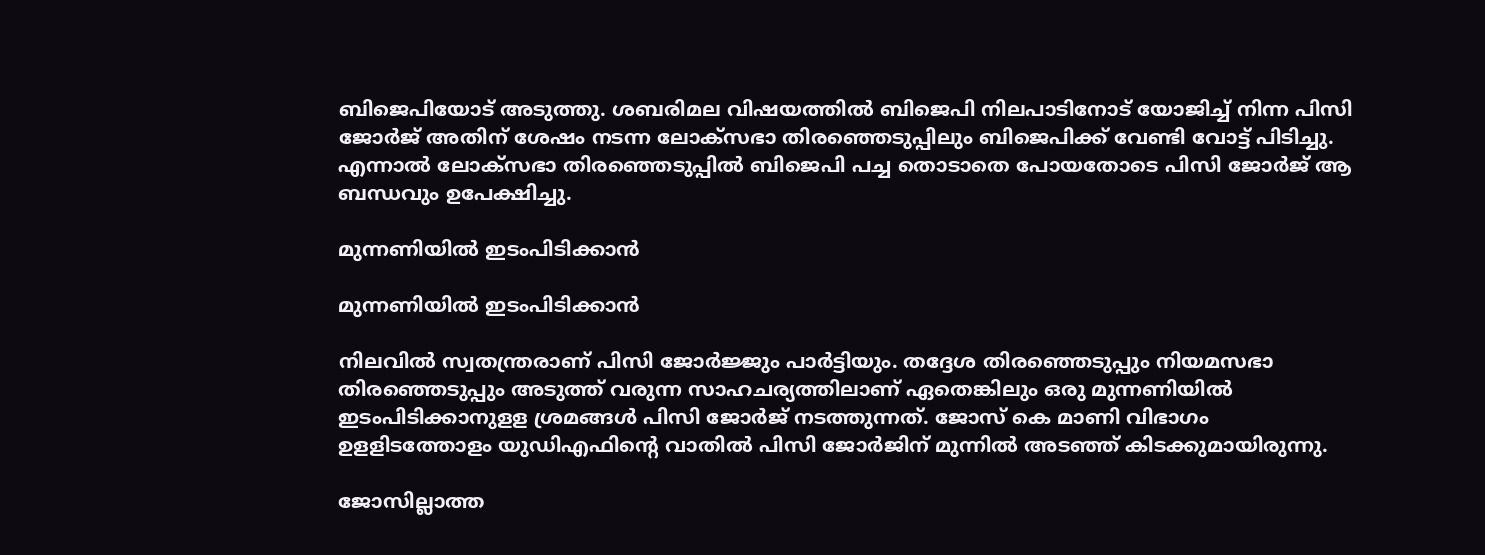ബിജെപിയോട് അടുത്തു. ശബരിമല വിഷയത്തില്‍ ബിജെപി നിലപാടിനോട് യോജിച്ച് നിന്ന പിസി ജോര്‍ജ് അതിന് ശേഷം നടന്ന ലോക്‌സഭാ തിരഞ്ഞെടുപ്പിലും ബിജെപിക്ക് വേണ്ടി വോട്ട് പിടിച്ചു. എന്നാല്‍ ലോക്‌സഭാ തിരഞ്ഞെടുപ്പില്‍ ബിജെപി പച്ച തൊടാതെ പോയതോടെ പിസി ജോര്‍ജ് ആ ബന്ധവും ഉപേക്ഷിച്ചു.

മുന്നണിയില്‍ ഇടംപിടിക്കാൻ

മുന്നണിയില്‍ ഇടംപിടിക്കാൻ

നിലവില്‍ സ്വതന്ത്രരാണ് പിസി ജോര്‍ജ്ജും പാര്‍ട്ടിയും. തദ്ദേശ തിരഞ്ഞെടുപ്പും നിയമസഭാ തിരഞ്ഞെടുപ്പും അടുത്ത് വരുന്ന സാഹചര്യത്തിലാണ് ഏതെങ്കിലും ഒരു മുന്നണിയില്‍ ഇടംപിടിക്കാനുളള ശ്രമങ്ങള്‍ പിസി ജോര്‍ജ് നടത്തുന്നത്. ജോസ് കെ മാണി വിഭാഗം ഉളളിടത്തോളം യുഡിഎഫിന്റെ വാതില്‍ പിസി ജോര്‍ജിന് മുന്നില്‍ അടഞ്ഞ് കിടക്കുമായിരുന്നു.

ജോസില്ലാത്ത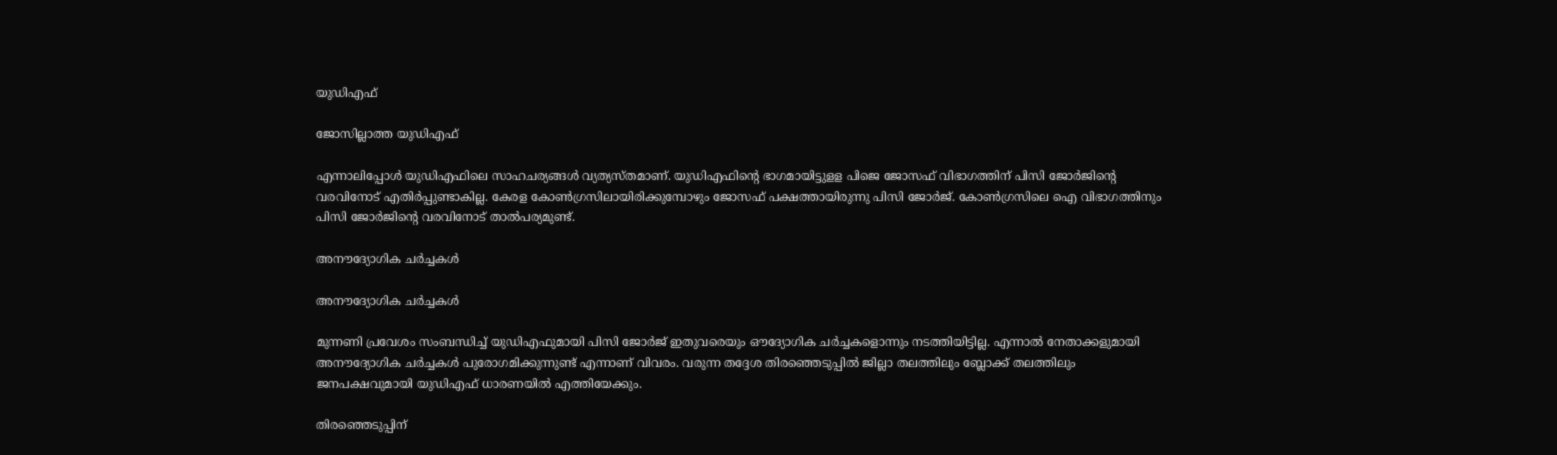യുഡിഎഫ്

ജോസില്ലാത്ത യുഡിഎഫ്

എന്നാലിപ്പോള്‍ യുഡിഎഫിലെ സാഹചര്യങ്ങള്‍ വ്യത്യസ്തമാണ്. യുഡിഎഫിന്റെ ഭാഗമായിട്ടുളള പിജെ ജോസഫ് വിഭാഗത്തിന് പിസി ജോര്‍ജിന്റെ വരവിനോട് എതിര്‍പ്പുണ്ടാകില്ല. കേരള കോണ്‍ഗ്രസിലായിരിക്കുമ്പോഴും ജോസഫ് പക്ഷത്തായിരുന്നു പിസി ജോര്‍ജ്. കോണ്‍ഗ്രസിലെ ഐ വിഭാഗത്തിനും പിസി ജോര്‍ജിന്റെ വരവിനോട് താല്‍പര്യമുണ്ട്.

അനൗദ്യോഗിക ചര്‍ച്ചകള്‍

അനൗദ്യോഗിക ചര്‍ച്ചകള്‍

മുന്നണി പ്രവേശം സംബന്ധിച്ച് യുഡിഎഫുമായി പിസി ജോര്‍ജ് ഇതുവരെയും ഔദ്യോഗിക ചര്‍ച്ചകളൊന്നും നടത്തിയിട്ടില്ല. എന്നാല്‍ നേതാക്കളുമായി അനൗദ്യോഗിക ചര്‍ച്ചകള്‍ പുരോഗമിക്കുന്നുണ്ട് എന്നാണ് വിവരം. വരുന്ന തദ്ദേശ തിരഞ്ഞെടുപ്പില്‍ ജില്ലാ തലത്തിലും ബ്ലോക്ക് തലത്തിലും ജനപക്ഷവുമായി യുഡിഎഫ് ധാരണയില്‍ എത്തിയേക്കും.

തിരഞ്ഞെടുപ്പിന്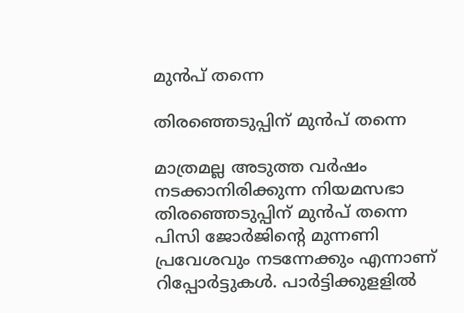മുന്‍പ് തന്നെ

തിരഞ്ഞെടുപ്പിന് മുന്‍പ് തന്നെ

മാത്രമല്ല അടുത്ത വര്‍ഷം നടക്കാനിരിക്കുന്ന നിയമസഭാ തിരഞ്ഞെടുപ്പിന് മുന്‍പ് തന്നെ പിസി ജോര്‍ജിന്റെ മുന്നണി പ്രവേശവും നടന്നേക്കും എന്നാണ് റിപ്പോര്‍ട്ടുകള്‍. പാര്‍ട്ടിക്കുളളില്‍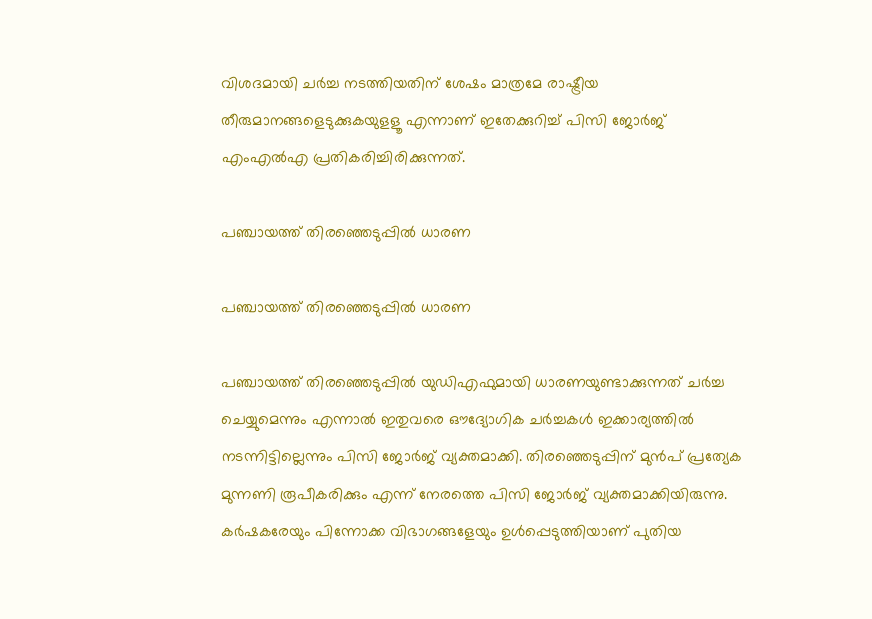വിശദമായി ചര്‍ച്ച നടത്തിയതിന് ശേഷം മാത്രമേ രാഷ്ട്രീയ തീരുമാനങ്ങളെടുക്കുകയുളളൂ എന്നാണ് ഇതേക്കുറിച്ച് പിസി ജോര്‍ജ് എംഎല്‍എ പ്രതികരിച്ചിരിക്കുന്നത്.

പഞ്ചായത്ത് തിരഞ്ഞെടുപ്പില്‍ ധാരണ

പഞ്ചായത്ത് തിരഞ്ഞെടുപ്പില്‍ ധാരണ

പഞ്ചായത്ത് തിരഞ്ഞെടുപ്പില്‍ യുഡിഎഫുമായി ധാരണയുണ്ടാക്കുന്നത് ചര്‍ച്ച ചെയ്യുമെന്നും എന്നാല്‍ ഇതുവരെ ഔദ്യോഗിക ചര്‍ച്ചകള്‍ ഇക്കാര്യത്തില്‍ നടന്നിട്ടില്ലെന്നും പിസി ജോര്‍ജ് വ്യക്തമാക്കി. തിരഞ്ഞെടുപ്പിന് മുന്‍പ് പ്രത്യേക മുന്നണി രൂപീകരിക്കും എന്ന് നേരത്തെ പിസി ജോര്‍ജ് വ്യക്തമാക്കിയിരുന്നു. കര്‍ഷകരേയും പിന്നോക്ക വിഭാഗങ്ങളേയും ഉള്‍പ്പെടുത്തിയാണ് പുതിയ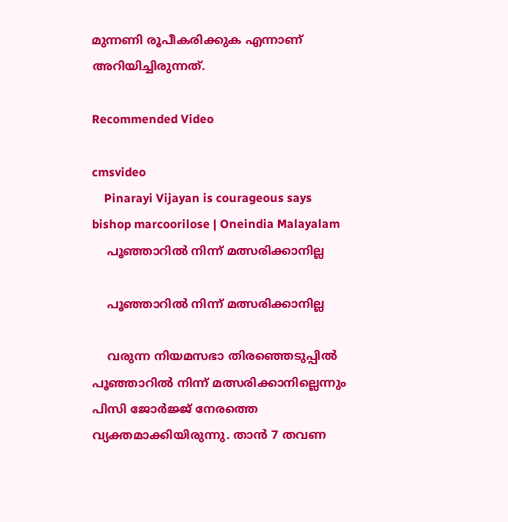മുന്നണി രൂപീകരിക്കുക എന്നാണ് അറിയിച്ചിരുന്നത്.

Recommended Video

cmsvideo
    Pinarayi Vijayan is courageous says bishop marcoorilose | Oneindia Malayalam
    പൂഞ്ഞാറിൽ നിന്ന് മത്സരിക്കാനില്ല

    പൂഞ്ഞാറിൽ നിന്ന് മത്സരിക്കാനില്ല

    വരുന്ന നിയമസഭാ തിരഞ്ഞെടുപ്പിൽ പൂഞ്ഞാറിൽ നിന്ന് മത്സരിക്കാനില്ലെന്നും പിസി ജോർജ്ജ് നേരത്തെ വ്യക്തമാക്കിയിരുന്നു. താന്‍ 7 തവണ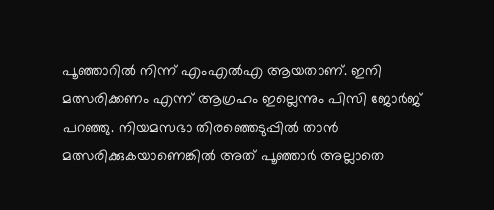പൂഞ്ഞാറില്‍ നിന്ന് എംഎല്‍എ ആയതാണ്. ഇനി മത്സരിക്കണം എന്ന് ആഗ്രഹം ഇല്ലെന്നും പിസി ജോര്‍ജ് പറഞ്ഞു. നിയമസഭാ തിരഞ്ഞെടുപ്പില്‍ താന്‍ മത്സരിക്കുകയാണെങ്കില്‍ അത് പൂഞ്ഞാര്‍ അല്ലാതെ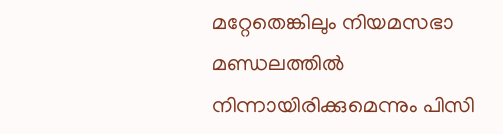മറ്റേതെങ്കിലും നിയമസഭാ മണ്ഡലത്തില്‍ നിന്നായിരിക്കുമെന്നും പിസി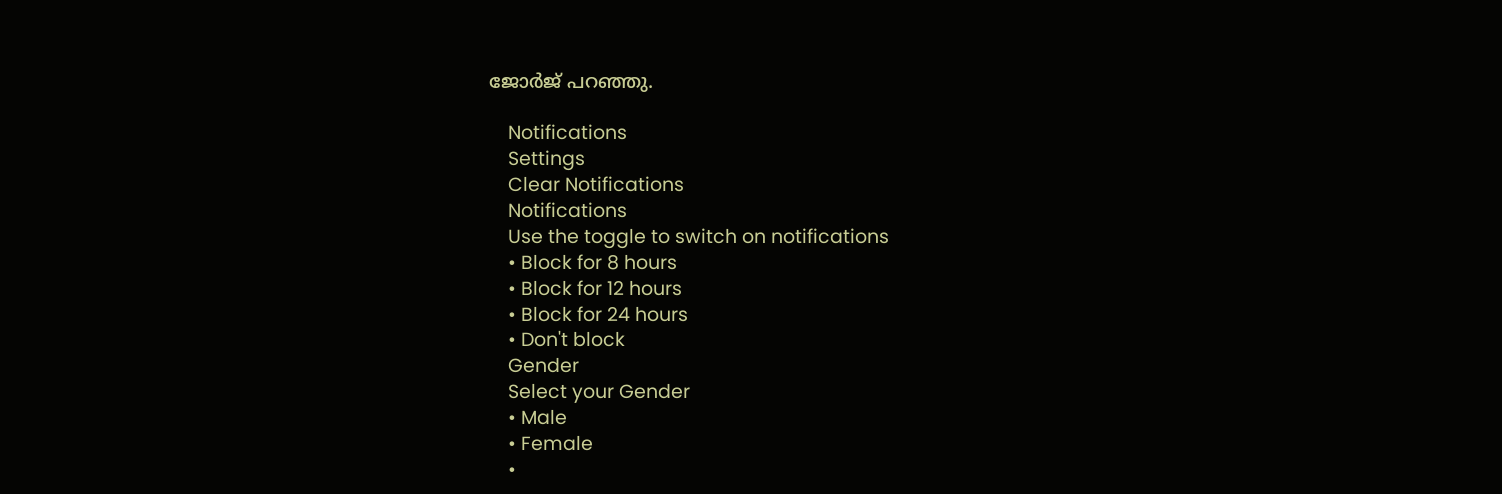ജോര്‍ജ് പറഞ്ഞു.

    Notifications
    Settings
    Clear Notifications
    Notifications
    Use the toggle to switch on notifications
    • Block for 8 hours
    • Block for 12 hours
    • Block for 24 hours
    • Don't block
    Gender
    Select your Gender
    • Male
    • Female
    •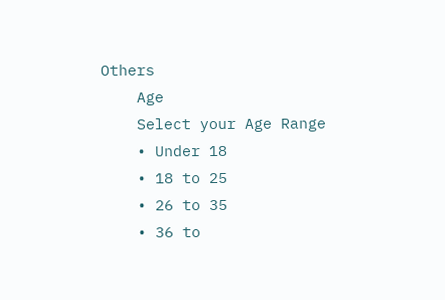Others
    Age
    Select your Age Range
    • Under 18
    • 18 to 25
    • 26 to 35
    • 36 to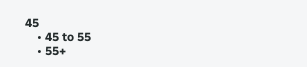45
    • 45 to 55
    • 55+